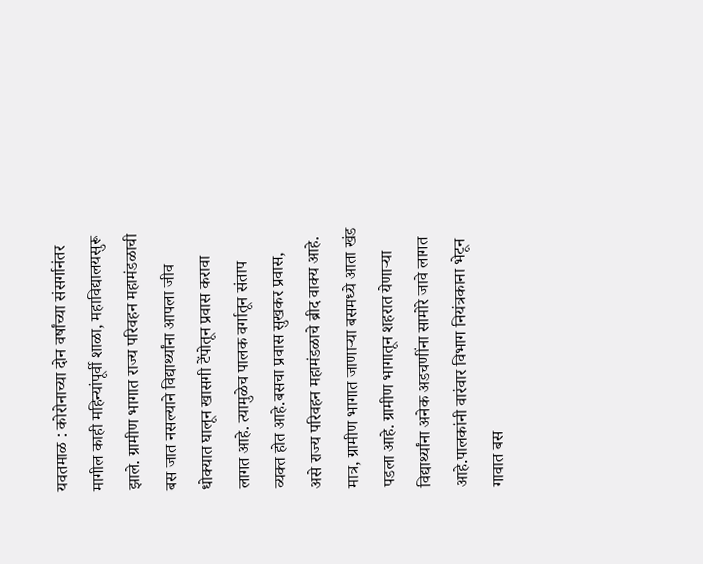यवतमाळ : कोरोनाच्या दोन वर्षांच्या संसर्गानंतर मागील काही महिन्यांपूर्वी शाळा, महाविद्यालयसुरू झाले. ग्रामीण भागात राज्य परिवहन महामंडळाची बस जात नसल्याने विद्यार्थ्यांना आपला जीव धोक्यात घालून खासगी टेंपोतून प्रवास करावा लागत आहे. त्यामुळेच पालक वर्गातून संताप व्यक्त होत आहे.बसचा प्रवास सुखकर प्रवास, असे राज्य परिवहन महामंडळाचे ब्रीद वाक्य आहे. मात्र, ग्रामीण भागात जाणाऱ्या बसमध्ये आता खंड पडला आहे. ग्रामीण भागातून शहरात येणाऱ्या विद्यार्थ्यांना अनेक अडचणींना सामोरे जावे लागत आहे.पालकांनी वारंवार विभाग नियंत्रकाना भेटून गावात बस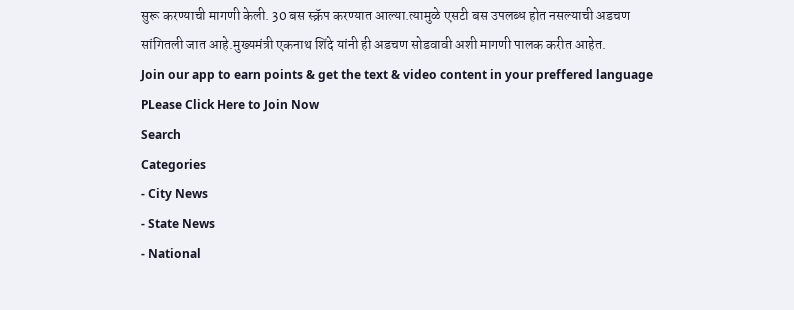सुरू करण्याची मागणी केली. 30 बस स्क्रॅप करण्यात आल्या.त्यामुळे एसटी बस उपलब्ध होत नसल्याची अडचण सांगितली जात आहे.मुख्यमंत्री एकनाथ शिंदे यांनी ही अडचण सोडवावी अशी मागणी पालक करीत आहेत.
Join our app to earn points & get the text & video content in your preffered language
PLease Click Here to Join Now
Search
Categories
- City News
- State News
- National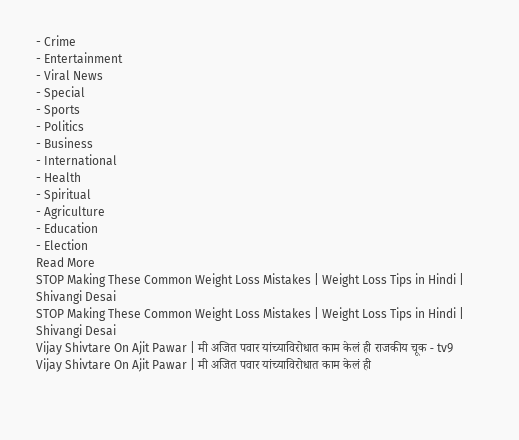- Crime
- Entertainment
- Viral News
- Special
- Sports
- Politics
- Business
- International
- Health
- Spiritual
- Agriculture
- Education
- Election
Read More
STOP Making These Common Weight Loss Mistakes | Weight Loss Tips in Hindi | Shivangi Desai
STOP Making These Common Weight Loss Mistakes | Weight Loss Tips in Hindi | Shivangi Desai
Vijay Shivtare On Ajit Pawar | मी अजित पवार यांच्याविरोधात काम केलं ही राजकीय चूक - tv9
Vijay Shivtare On Ajit Pawar | मी अजित पवार यांच्याविरोधात काम केलं ही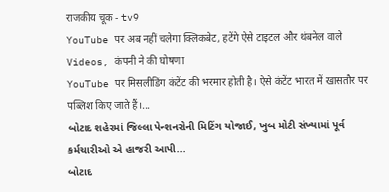राजकीय चूक - tv9
YouTube पर अब नहीं चलेगा क्लिकबेट, हटेंगे ऐसे टाइटल और थंबनेल वाले Videos, कंपनी ने की घोषणा
YouTube पर मिसलीडिंग कंटेंट की भरमार होती है। ऐसे कंटेंट भारत में खासतौर पर पब्लिश किए जाते हैं।...
બોટાદ શહેરમાં જિલ્લા પેન્શનરોની મિટિંગ યોજાઈ, ખુબ મોટી સંખ્યામાં પૂર્વ કર્મચારીઓ એ હાજરી આપી...
બોટાદ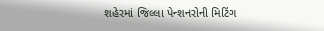શહેરમાં જિલ્લા પેન્શનરોની મિટિંગ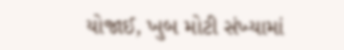યોજાઈ, ખુબ મોટી સંખ્યામાં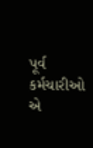પૂર્વ કર્મચારીઓ એ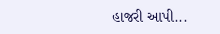હાજરી આપી...